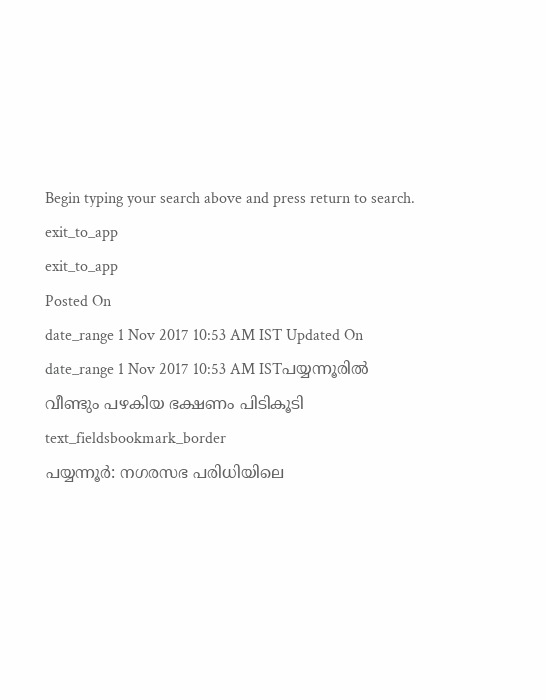Begin typing your search above and press return to search.
exit_to_app
exit_to_app
Posted On
date_range 1 Nov 2017 10:53 AM IST Updated On
date_range 1 Nov 2017 10:53 AM ISTപയ്യന്നൂരിൽ വീണ്ടും പഴകിയ ഭക്ഷണം പിടികൂടി
text_fieldsbookmark_border
പയ്യന്നൂർ: നഗരസഭ പരിധിയിലെ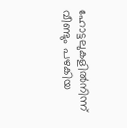ഹോട്ടലുകളിൽനിന്ന് വീണ്ടും പഴകിയ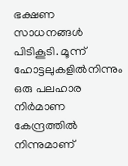ഭക്ഷണ സാധനങ്ങൾ പിടികൂടി. മൂന്ന് ഹോട്ടലുകളിൽനിന്നും ഒരു പലഹാര നിർമാണ കേന്ദ്രത്തിൽ നിന്നുമാണ്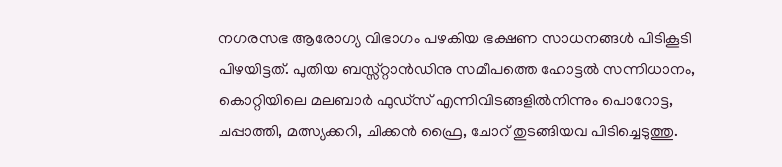നഗരസഭ ആരോഗ്യ വിഭാഗം പഴകിയ ഭക്ഷണ സാധനങ്ങൾ പിടികൂടി പിഴയിട്ടത്. പുതിയ ബസ്സ്റ്റാൻഡിനു സമീപത്തെ ഹോട്ടൽ സന്നിധാനം, കൊറ്റിയിലെ മലബാർ ഫുഡ്സ് എന്നിവിടങ്ങളിൽനിന്നും പൊറോട്ട, ചപ്പാത്തി, മത്സ്യക്കറി, ചിക്കൻ ഫ്രൈ, ചോറ് തുടങ്ങിയവ പിടിച്ചെടുത്തു.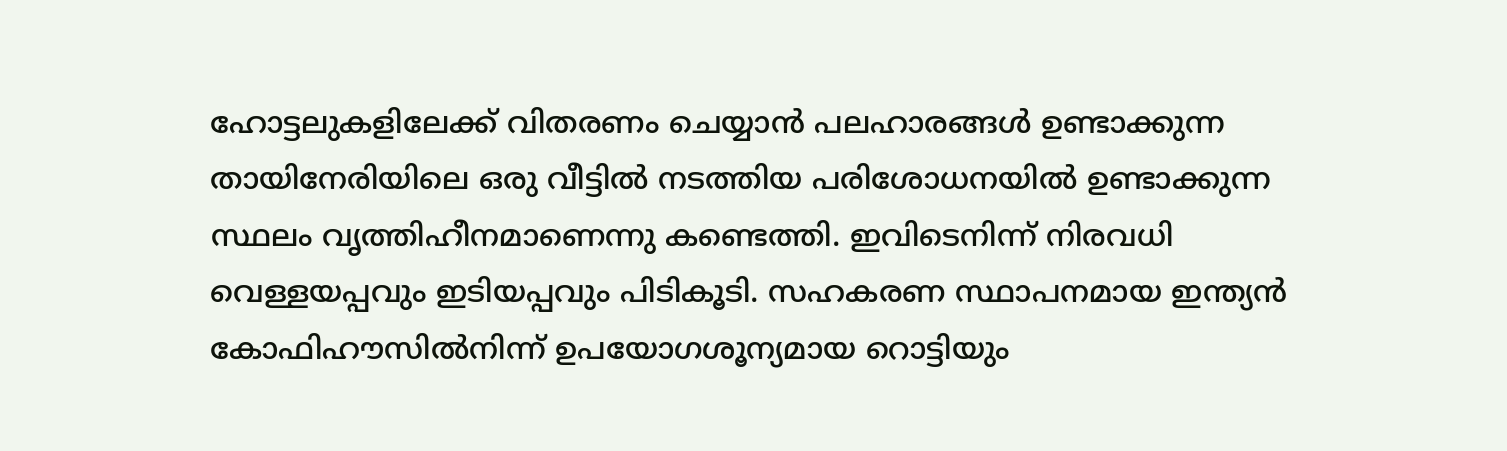ഹോട്ടലുകളിലേക്ക് വിതരണം ചെയ്യാൻ പലഹാരങ്ങൾ ഉണ്ടാക്കുന്ന തായിനേരിയിലെ ഒരു വീട്ടിൽ നടത്തിയ പരിശോധനയിൽ ഉണ്ടാക്കുന്ന സ്ഥലം വൃത്തിഹീനമാണെന്നു കണ്ടെത്തി. ഇവിടെനിന്ന് നിരവധി വെള്ളയപ്പവും ഇടിയപ്പവും പിടികൂടി. സഹകരണ സ്ഥാപനമായ ഇന്ത്യൻ കോഫിഹൗസിൽനിന്ന് ഉപയോഗശൂന്യമായ റൊട്ടിയും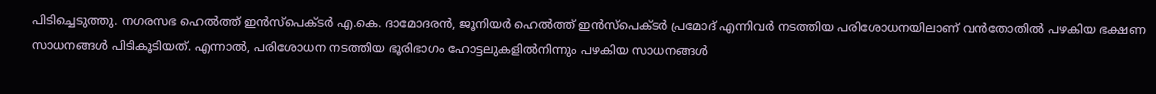പിടിച്ചെടുത്തു. നഗരസഭ ഹെൽത്ത് ഇൻസ്പെക്ടർ എ.കെ. ദാമോദരൻ, ജൂനിയർ ഹെൽത്ത് ഇൻസ്പെക്ടർ പ്രമോദ് എന്നിവർ നടത്തിയ പരിശോധനയിലാണ് വൻതോതിൽ പഴകിയ ഭക്ഷണ സാധനങ്ങൾ പിടികൂടിയത്. എന്നാൽ, പരിശോധന നടത്തിയ ഭൂരിഭാഗം ഹോട്ടലുകളിൽനിന്നും പഴകിയ സാധനങ്ങൾ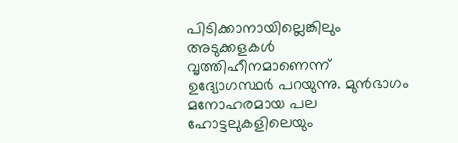പിടിക്കാനായില്ലെങ്കിലും അടുക്കളകൾ വൃത്തിഹീനമാണെന്ന് ഉദ്യോഗസ്ഥർ പറയുന്നു. മുൻഭാഗം മനോഹരമായ പല ഹോട്ടലുകളിലെയും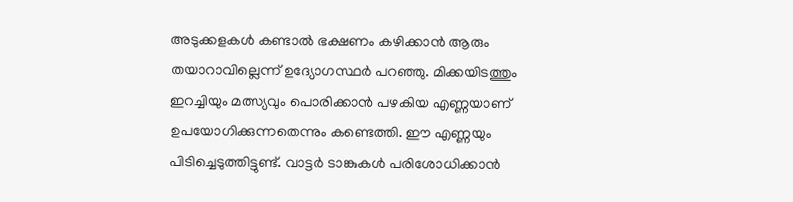അടുക്കളകൾ കണ്ടാൽ ഭക്ഷണം കഴിക്കാൻ ആരും തയാറാവില്ലെന്ന് ഉദ്യോഗസ്ഥർ പറഞ്ഞു. മിക്കയിടത്തും ഇറച്ചിയും മത്സ്യവും പൊരിക്കാൻ പഴകിയ എണ്ണയാണ് ഉപയോഗിക്കുന്നതെന്നും കണ്ടെത്തി. ഈ എണ്ണയും പിടിച്ചെടുത്തിട്ടുണ്ട്. വാട്ടർ ടാങ്കുകൾ പരിശോധിക്കാൻ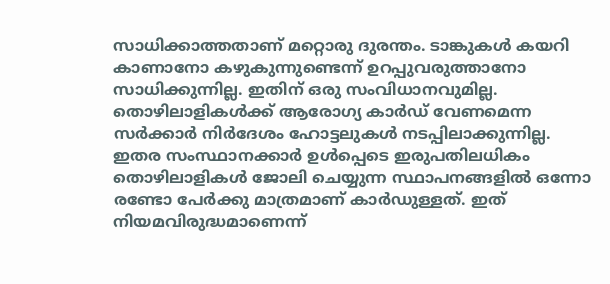സാധിക്കാത്തതാണ് മറ്റൊരു ദുരന്തം. ടാങ്കുകൾ കയറി കാണാനോ കഴുകുന്നുണ്ടെന്ന് ഉറപ്പുവരുത്താനോ സാധിക്കുന്നില്ല. ഇതിന് ഒരു സംവിധാനവുമില്ല. തൊഴിലാളികൾക്ക് ആരോഗ്യ കാർഡ് വേണമെന്ന സർക്കാർ നിർദേശം ഹോട്ടലുകൾ നടപ്പിലാക്കുന്നില്ല. ഇതര സംസ്ഥാനക്കാർ ഉൾപ്പെടെ ഇരുപതിലധികം തൊഴിലാളികൾ ജോലി ചെയ്യുന്ന സ്ഥാപനങ്ങളിൽ ഒന്നോ രണ്ടോ പേർക്കു മാത്രമാണ് കാർഡുള്ളത്. ഇത് നിയമവിരുദ്ധമാണെന്ന്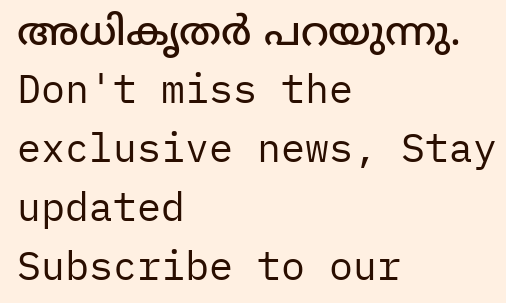അധികൃതർ പറയുന്നു.
Don't miss the exclusive news, Stay updated
Subscribe to our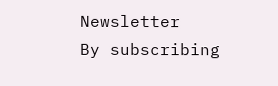Newsletter
By subscribing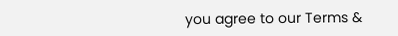you agree to our Terms &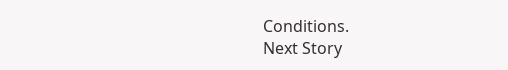Conditions.
Next Story